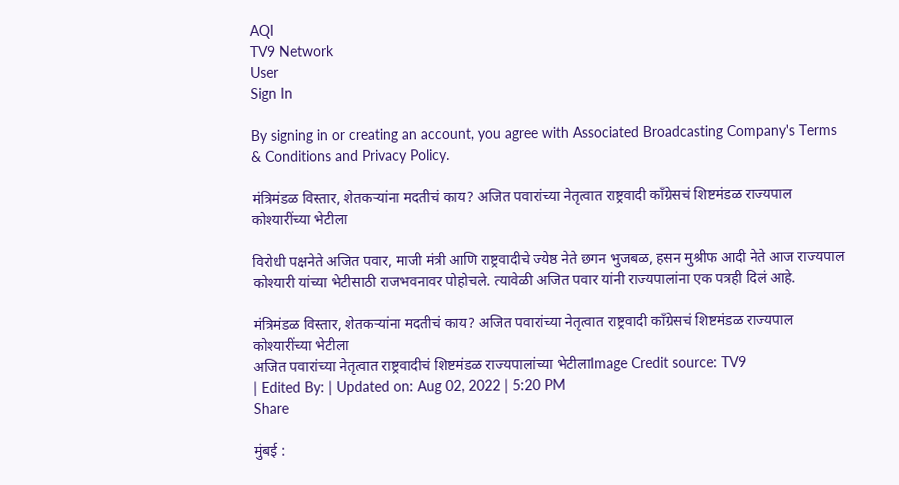AQI
TV9 Network
User
Sign In

By signing in or creating an account, you agree with Associated Broadcasting Company's Terms & Conditions and Privacy Policy.

मंत्रिमंडळ विस्तार, शेतकऱ्यांना मदतीचं काय? अजित पवारांच्या नेतृत्वात राष्ट्रवादी काँग्रेसचं शिष्टमंडळ राज्यपाल कोश्यारींच्या भेटीला

विरोधी पक्षनेते अजित पवार, माजी मंत्री आणि राष्ट्रवादीचे ज्येष्ठ नेते छगन भुजबळ, हसन मुश्रीफ आदी नेते आज राज्यपाल कोश्यारी यांच्या भेटीसाठी राजभवनावर पोहोचले. त्यावेळी अजित पवार यांनी राज्यपालांना एक पत्रही दिलं आहे.

मंत्रिमंडळ विस्तार, शेतकऱ्यांना मदतीचं काय? अजित पवारांच्या नेतृत्वात राष्ट्रवादी काँग्रेसचं शिष्टमंडळ राज्यपाल कोश्यारींच्या भेटीला
अजित पवारांच्या नेतृत्वात राष्ट्रवादीचं शिष्टमंडळ राज्यपालांच्या भेटीलाImage Credit source: TV9
| Edited By: | Updated on: Aug 02, 2022 | 5:20 PM
Share

मुंबई :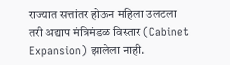राज्यात सत्तांतर होऊन महिला उलटला तरी अद्याप मंत्रिमंडळ विस्तार (Cabinet Expansion) झालेला नाही.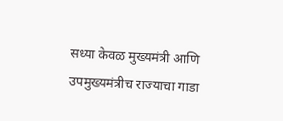सध्या केवळ मुख्यमंत्री आणि उपमुख्यमंत्रीच राज्याचा गाडा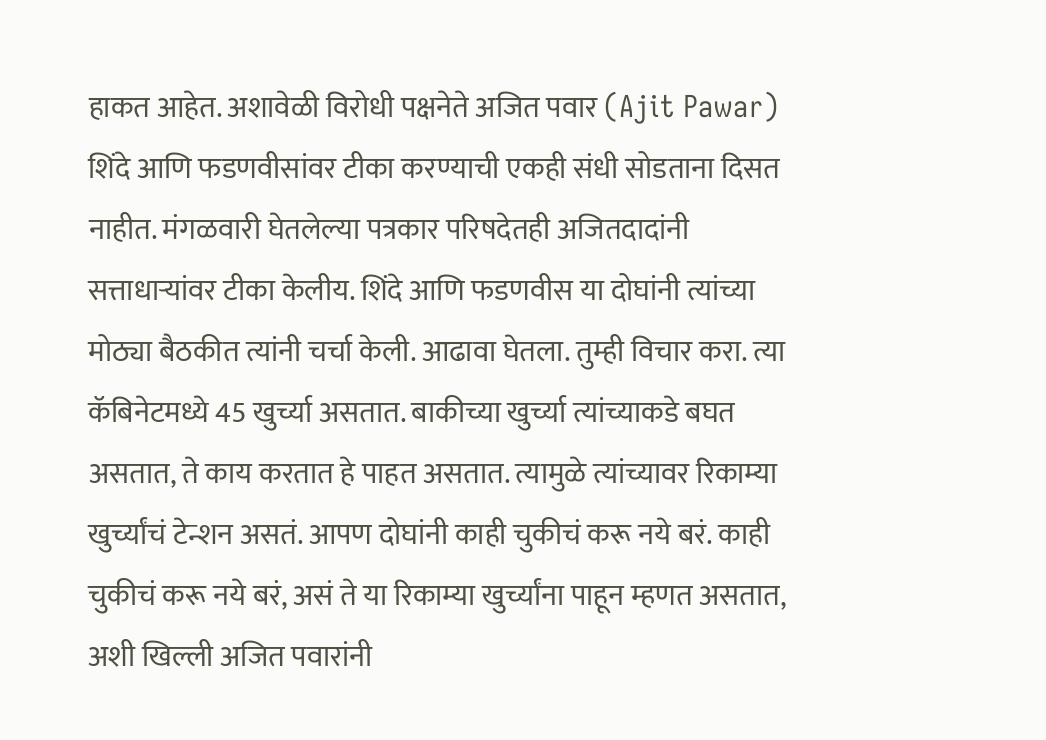हाकत आहेत. अशावेळी विरोधी पक्षनेते अजित पवार (Ajit Pawar) शिंदे आणि फडणवीसांवर टीका करण्याची एकही संधी सोडताना दिसत नाहीत. मंगळवारी घेतलेल्या पत्रकार परिषदेतही अजितदादांनी सत्ताधाऱ्यांवर टीका केलीय. शिंदे आणि फडणवीस या दोघांनी त्यांच्या मोठ्या बैठकीत त्यांनी चर्चा केली. आढावा घेतला. तुम्ही विचार करा. त्या कॅबिनेटमध्ये 45 खुर्च्या असतात. बाकीच्या खुर्च्या त्यांच्याकडे बघत असतात, ते काय करतात हे पाहत असतात. त्यामुळे त्यांच्यावर रिकाम्या खुर्च्यांचं टेन्शन असतं. आपण दोघांनी काही चुकीचं करू नये बरं. काही चुकीचं करू नये बरं, असं ते या रिकाम्या खुर्च्यांना पाहून म्हणत असतात, अशी खिल्ली अजित पवारांनी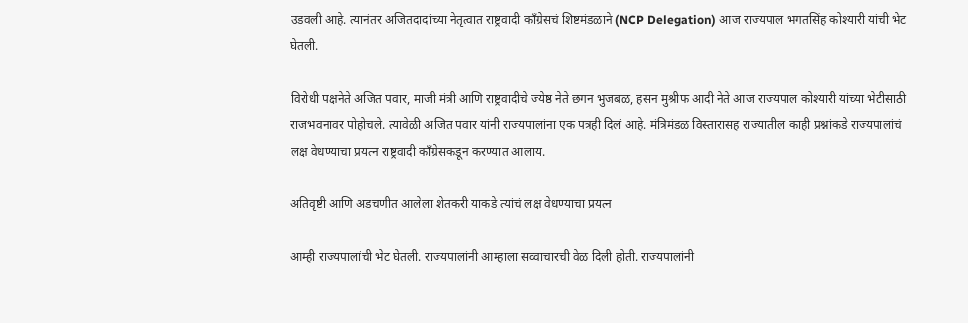उडवली आहे. त्यानंतर अजितदादांच्या नेतृत्वात राष्ट्रवादी काँग्रेसचं शिष्टमंडळाने (NCP Delegation) आज राज्यपाल भगतसिंह कोश्यारी यांची भेट घेतली.

विरोधी पक्षनेते अजित पवार, माजी मंत्री आणि राष्ट्रवादीचे ज्येष्ठ नेते छगन भुजबळ, हसन मुश्रीफ आदी नेते आज राज्यपाल कोश्यारी यांच्या भेटीसाठी राजभवनावर पोहोचले. त्यावेळी अजित पवार यांनी राज्यपालांना एक पत्रही दिलं आहे. मंत्रिमंडळ विस्तारासह राज्यातील काही प्रश्नांकडे राज्यपालांचं लक्ष वेधण्याचा प्रयत्न राष्ट्रवादी काँग्रेसकडून करण्यात आलाय.

अतिवृष्टी आणि अडचणीत आलेला शेतकरी याकडे त्यांचं लक्ष वेधण्याचा प्रयत्न

आम्ही राज्यपालांची भेट घेतली. राज्यपालांनी आम्हाला सव्वाचारची वेळ दिली होती. राज्यपालांनी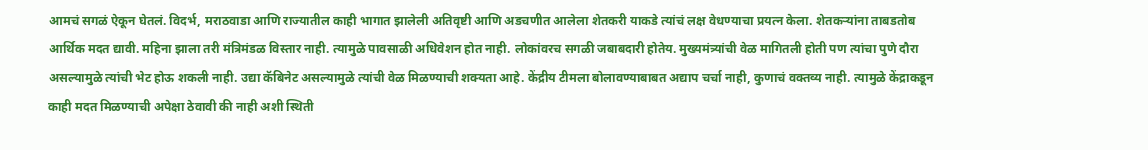आमचं सगळं ऐकून घेतलं. विदर्भ, मराठवाडा आणि राज्यातील काही भागात झालेली अतिवृष्टी आणि अडचणीत आलेला शेतकरी याकडे त्यांचं लक्ष वेधण्याचा प्रयत्न केला. शेतकऱ्यांना ताबडतोब आर्थिक मदत द्यावी. महिना झाला तरी मंत्रिमंडळ विस्तार नाही. त्यामुळे पावसाळी अधिवेशन होत नाही. लोकांवरच सगळी जबाबदारी होतेय. मुख्यमंत्र्यांची वेळ मागितली होती पण त्यांचा पुणे दौरा असल्यामुळे त्यांची भेट होऊ शकली नाही. उद्या कॅबिनेट असल्यामुळे त्यांची वेळ मिळण्याची शक्यता आहे. केंद्रीय टीमला बोलावण्याबाबत अद्याप चर्चा नाही, कुणाचं वक्तव्य नाही. त्यामुळे केंद्राकडून काही मदत मिळण्याची अपेक्षा ठेवावी की नाही अशी स्थिती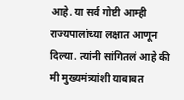आहे. या सर्व गोष्टी आम्ही राज्यपालांच्या लक्षात आणून दिल्या. त्यांनी सांगितलं आहे की मी मुख्यमंत्र्यांशी याबाबत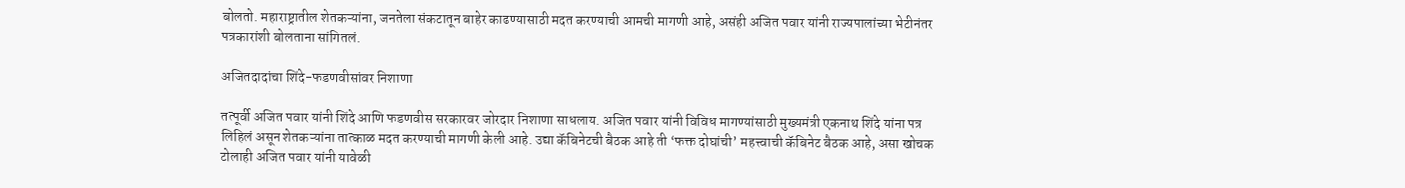बोलतो. महाराष्ट्रातील शेतकऱ्यांना, जनतेला संकटातून बाहेर काढण्यासाठी मदत करण्याची आमची मागणी आहे, असंही अजित पवार यांनी राज्यपालांच्या भेटीनंतर पत्रकारांशी बोलताना सांगितलं.

अजितदादांचा शिंदे-फडणवीसांवर निशाणा

तत्पूर्वी अजित पवार यांनी शिंदे आणि फडणवीस सरकारवर जोरदार निशाणा साधलाय. अजित पवार यांनी विविध मागण्यांसाठी मुख्यमंत्री एकनाथ शिंदे यांना पत्र लिहिलं असून शेतकऱ्यांना तात्काळ मदत करण्याची मागणी केली आहे. उद्या कॅबिनेटची बैठक आहे ती ‘फक्त दोघांची’ महत्त्वाची कॅबिनेट बैठक आहे, असा खोचक टोलाही अजित पवार यांनी यावेळी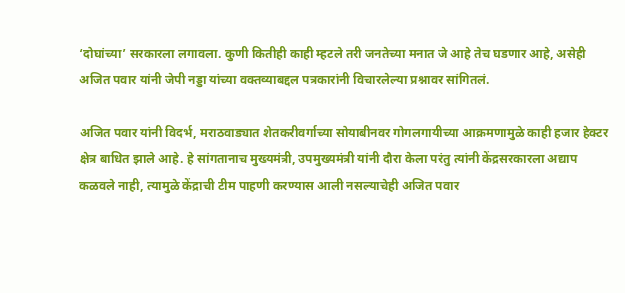‘दोघांच्या’ सरकारला लगावला. कुणी कितीही काही म्हटले तरी जनतेच्या मनात जे आहे तेच घडणार आहे, असेही अजित पवार यांनी जेपी नड्डा यांच्या वक्तव्याबद्दल पत्रकारांनी विचारलेल्या प्रश्नावर सांगितलं.

अजित पवार यांनी विदर्भ, मराठवाड्यात शेतकरीवर्गाच्या सोयाबीनवर गोगलगायीच्या आक्रमणामुळे काही हजार हेक्टर क्षेत्र बाधित झाले आहे. हे सांगतानाच मुख्यमंत्री, उपमुख्यमंत्री यांनी दौरा केला परंतु त्यांनी केंद्रसरकारला अद्याप कळवले नाही, त्यामुळे केंद्राची टीम पाहणी करण्यास आली नसल्याचेही अजित पवार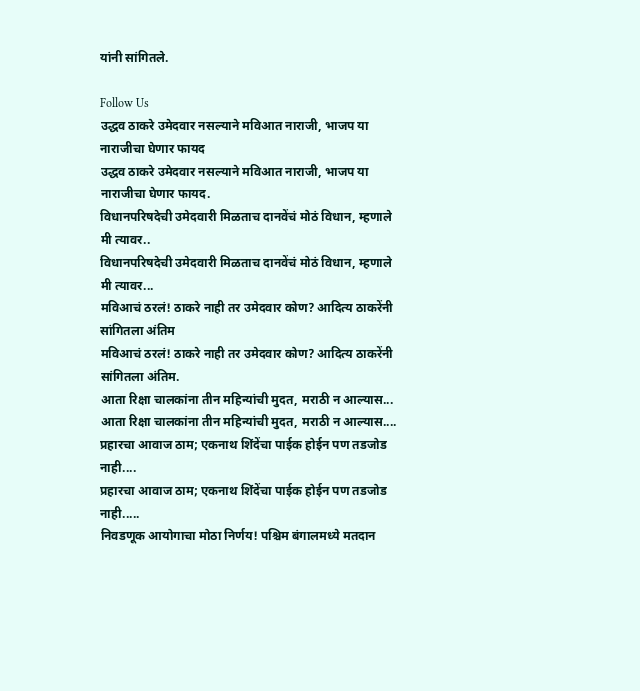यांनी सांगितले.

Follow Us
उद्धव ठाकरे उमेदवार नसल्याने मविआत नाराजी, भाजप या नाराजीचा घेणार फायद
उद्धव ठाकरे उमेदवार नसल्याने मविआत नाराजी, भाजप या नाराजीचा घेणार फायद.
विधानपरिषदेची उमेदवारी मिळताच दानवेंचं मोठं विधान, म्हणाले मी त्यावर..
विधानपरिषदेची उमेदवारी मिळताच दानवेंचं मोठं विधान, म्हणाले मी त्यावर...
मविआचं ठरलं! ठाकरे नाही तर उमेदवार कोण? आदित्य ठाकरेंनी सांगितला अंतिम
मविआचं ठरलं! ठाकरे नाही तर उमेदवार कोण? आदित्य ठाकरेंनी सांगितला अंतिम.
आता रिक्षा चालकांना तीन महिन्यांची मुदत, मराठी न आल्यास...
आता रिक्षा चालकांना तीन महिन्यांची मुदत, मराठी न आल्यास....
प्रहारचा आवाज ठाम; एकनाथ शिंदेंचा पाईक होईन पण तडजोड नाही....
प्रहारचा आवाज ठाम; एकनाथ शिंदेंचा पाईक होईन पण तडजोड नाही.....
निवडणूक आयोगाचा मोठा निर्णय! पश्चिम बंगालमध्ये मतदान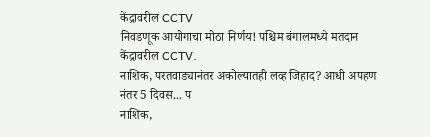केंद्रावरील CCTV
निवडणूक आयोगाचा मोठा निर्णय! पश्चिम बंगालमध्ये मतदान केंद्रावरील CCTV.
नाशिक, परतवाड्यानंतर अकोल्यातही लव्ह जिहाद? आधी अपहण नंतर 5 दिवस... प
नाशिक,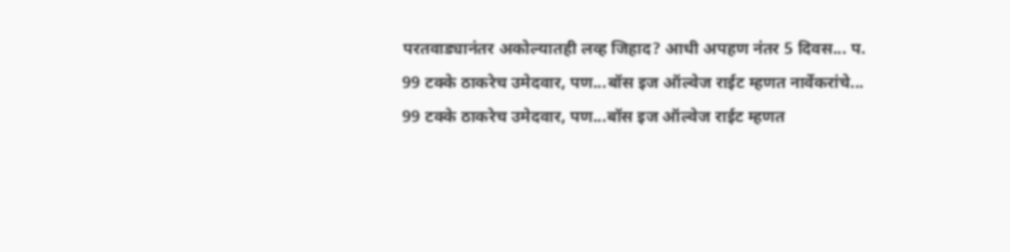परतवाड्यानंतर अकोल्यातही लव्ह जिहाद? आधी अपहण नंतर 5 दिवस... प.
99 टक्के ठाकरेच उमेदवार, पण...बॉस इज ऑल्वेज राईट म्हणत नार्वेकरांचे...
99 टक्के ठाकरेच उमेदवार, पण...बॉस इज ऑल्वेज राईट म्हणत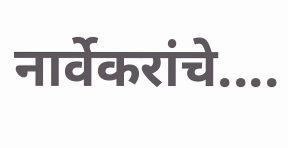नार्वेकरांचे....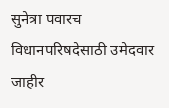सुनेत्रा पवारच विधानपरिषदेसाठी उमेदवार जाहीर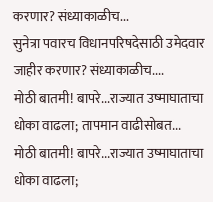करणार? संध्याकाळीच...
सुनेत्रा पवारच विधानपरिषदेसाठी उमेदवार जाहीर करणार? संध्याकाळीच....
मोठी बातमी! बापरे...राज्यात उष्माघाताचा धोका वाढला; तापमान वाढीसोबत...
मोठी बातमी! बापरे...राज्यात उष्माघाताचा धोका वाढला;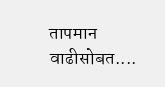तापमान वाढीसोबत....